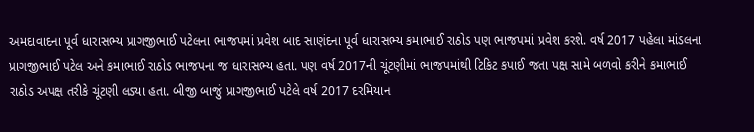અમદાવાદના પૂર્વ ધારાસભ્ય પ્રાગજીભાઈ પટેલના ભાજપમાં પ્રવેશ બાદ સાણંદના પૂર્વ ધારાસભ્ય કમાભાઈ રાઠોડ પણ ભાજપમાં પ્રવેશ કરશે. વર્ષ 2017 પહેલા માંડલના પ્રાગજીભાઈ પટેલ અને કમાભાઈ રાઠોડ ભાજપના જ ધારાસભ્ય હતા. પણ વર્ષ 2017ની ચૂંટણીમાં ભાજપમાંથી ટિકિટ કપાઈ જતા પક્ષ સામે બળવો કરીને કમાભાઈ રાઠોડ અપક્ષ તરીકે ચૂંટણી લડ્યા હતા. બીજી બાજું પ્રાગજીભાઈ પટેલે વર્ષ 2017 દરમિયાન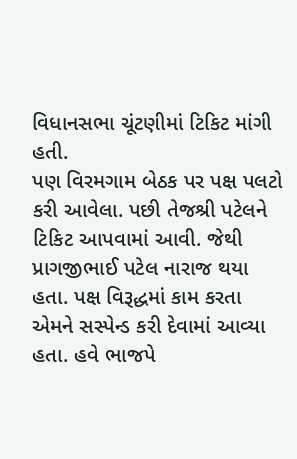વિધાનસભા ચૂંટણીમાં ટિકિટ માંગી હતી.
પણ વિરમગામ બેઠક પર પક્ષ પલટો કરી આવેલા. પછી તેજશ્રી પટેલને ટિકિટ આપવામાં આવી. જેથી પ્રાગજીભાઈ પટેલ નારાજ થયા હતા. પક્ષ વિરૂદ્ધમાં કામ કરતા એમને સસ્પેન્ડ કરી દેવામાં આવ્યા હતા. હવે ભાજપે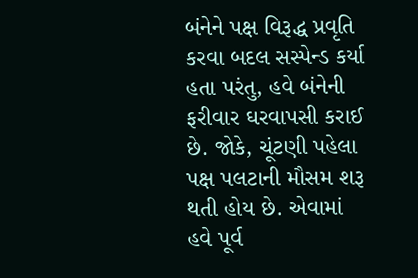બંનેને પક્ષ વિરૂદ્ધ પ્રવૃતિ કરવા બદલ સસ્પેન્ડ કર્યા હતા પરંતુ, હવે બંનેની ફરીવાર ઘરવાપસી કરાઈ છે. જોકે, ચૂંટણી પહેલા પક્ષ પલટાની મૌસમ શરૂ થતી હોય છે. એવામાં હવે પૂર્વ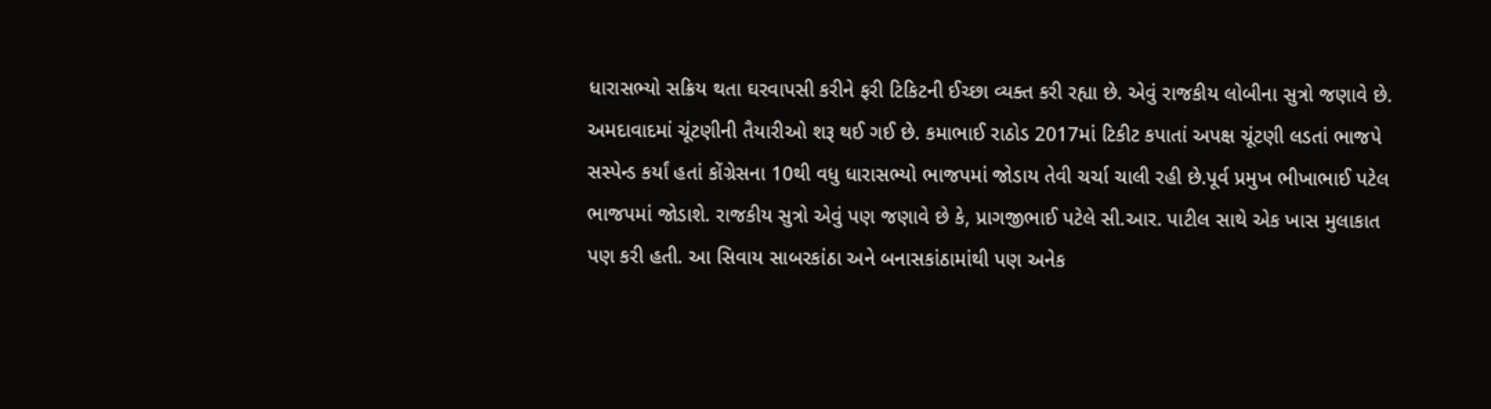ધારાસભ્યો સક્રિય થતા ઘરવાપસી કરીને ફરી ટિકિટની ઈચ્છા વ્યક્ત કરી રહ્યા છે. એવું રાજકીય લોબીના સુત્રો જણાવે છે. અમદાવાદમાં ચૂંટણીની તૈયારીઓ શરૂ થઈ ગઈ છે. કમાભાઈ રાઠોડ 2017માં ટિકીટ કપાતાં અપક્ષ ચૂંટણી લડતાં ભાજપે સસ્પેન્ડ કર્યાં હતાં કોંગ્રેસના 10થી વધુ ધારાસભ્યો ભાજપમાં જોડાય તેવી ચર્ચા ચાલી રહી છે.પૂર્વ પ્રમુખ ભીખાભાઈ પટેલ ભાજપમાં જોડાશે. રાજકીય સુત્રો એવું પણ જણાવે છે કે, પ્રાગજીભાઈ પટેલે સી.આર. પાટીલ સાથે એક ખાસ મુલાકાત પણ કરી હતી. આ સિવાય સાબરકાંઠા અને બનાસકાંઠામાંથી પણ અનેક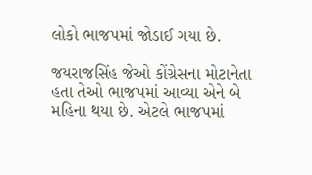લોકો ભાજપમાં જોડાઈ ગયા છે.

જયરાજસિંહ જેઓ કોંગ્રેસના મોટાનેતા હતા તેઓ ભાજપમાં આવ્યા એને બે મહિના થયા છે. એટલે ભાજપમાં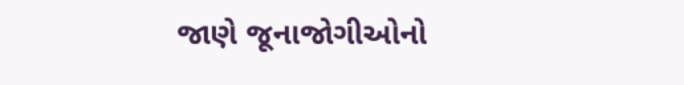જાણે જૂનાજોગીઓનો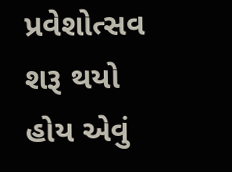પ્રવેશોત્સવ શરૂ થયો હોય એવું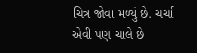ચિત્ર જોવા મળ્યું છે. ચર્ચા એવી પણ ચાલે છે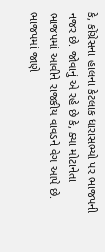કે, કોંગ્રેસના હાલના કેટલાક ધારાસભ્યો પર ભાજપની નજર છે. જોવાનું એ રહે છે કે, ક્યા મોટાનેતા ભાજપમાં આવીને રાજકીય વાવડને વેગ આપે છે. ભાજપમાં જાણે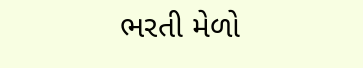ભરતી મેળો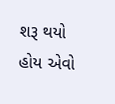શરૂ થયો હોય એવો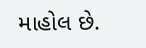માહોલ છે.